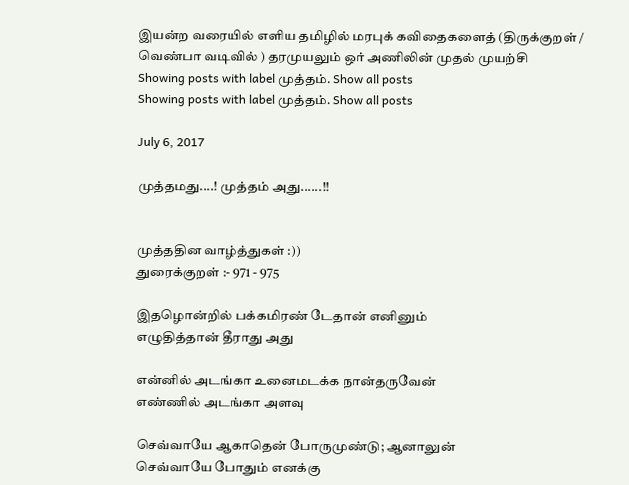இயன்ற வரையில் எளிய தமிழில் மரபுக் கவிதைகளைத் (திருக்குறள் / வெண்பா வடிவில் ) தரமுயலும் ஒர் அணிலின் முதல் முயற்சி
Showing posts with label முத்தம். Show all posts
Showing posts with label முத்தம். Show all posts

July 6, 2017

முத்தமது....! முத்தம் அது......!!


முத்ததின வாழ்த்துகள் :))
துரைக்குறள் :- 971 - 975

இதழொன்றில் பக்கமிரண் டேதான் எனினும்
எழுதித்தான் தீராது அது

என்னில் அடங்கா உனைமடக்க நான்தருவேன்
எண்ணில் அடங்கா அளவு

செவ்வாயே ஆகாதென் போருமுண்டு; ஆனாலுன்
செவ்வாயே போதும் எனக்கு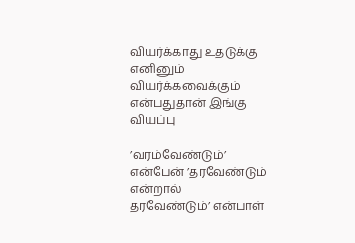வியர்க்காது உதடுக்கு எனினும் வியர்க்கவைக்கும்
என்பதுதான் இங்கு வியப்பு

’வரம்வேண்டும்’ என்பேன் ’தரவேண்டும் என்றால்
தரவேண்டும்’ என்பாள்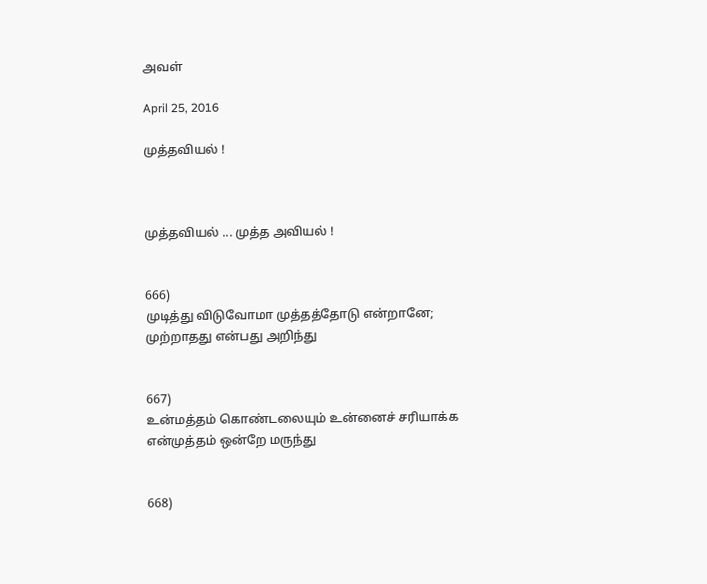அவள்

April 25, 2016

முத்தவியல் !



முத்தவியல் ... முத்த அவியல் !


666)
முடித்து விடுவோமா முத்தத்தோடு என்றானே;
முற்றாதது என்பது அறிந்து


667)
உன்மத்தம் கொண்டலையும் உன்னைச் சரியாக்க
என்முத்தம் ஒன்றே மருந்து


668)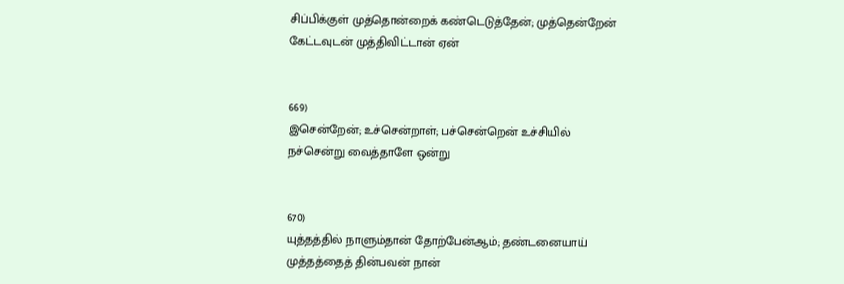சிப்பிக்குள் முத்தொன்றைக் கண்டெடுத்தேன்; முத்தென்றேன்
கேட்டவுடன் முத்திவிட்டான் ஏன்


669)
இசென்றேன்; உச்சென்றாள்; பச்சென்றென் உச்சியில்
நச்சென்று வைத்தாளே ஒன்று


670)
யுத்தத்தில் நாளும்தான் தோற்பேன்ஆம்; தண்டனையாய்
முத்தத்தைத் தின்பவன் நான்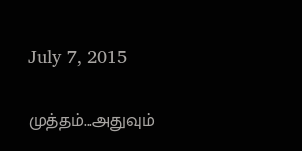July 7, 2015

முத்தம்...அதுவும்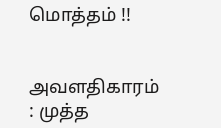மொத்தம் !!


அவளதிகாரம் : முத்த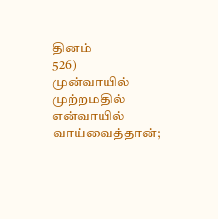தினம்
526)
முன்வாயில் முற்றமதில் என்வாயில் வாய்வைத்தான்;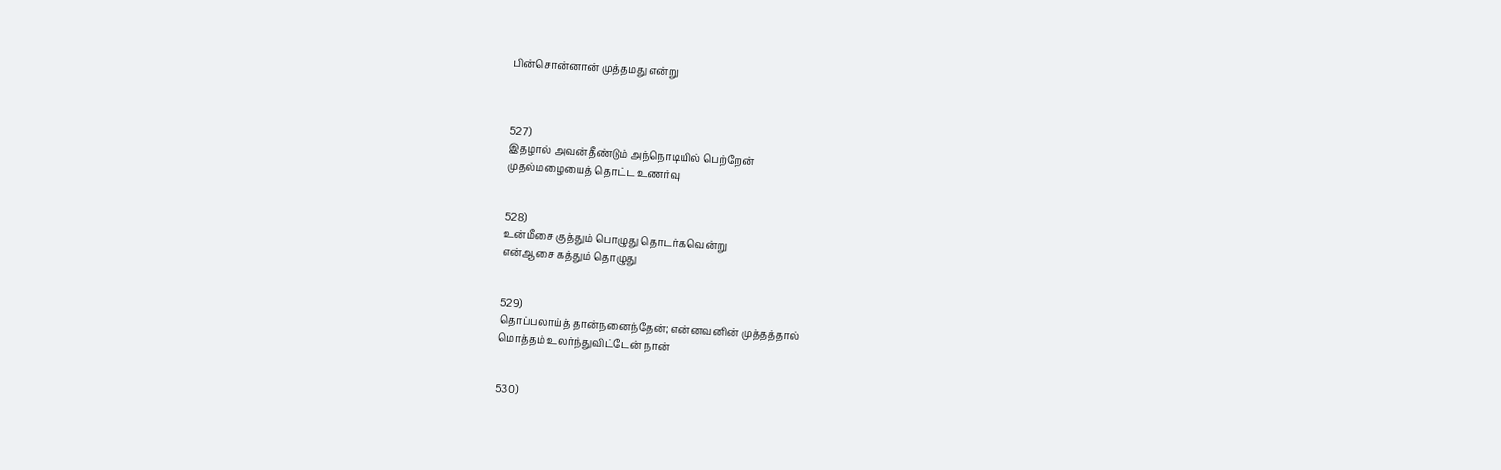பின்சொன்னான் முத்தமது என்று



527)
இதழால் அவன்தீண்டும் அந்நொடியில் பெற்றேன்
முதல்மழையைத் தொட்ட உணர்வு


528)
உன்மீசை குத்தும் பொழுது தொடர்கவென்று
என்ஆசை கத்தும் தொழுது


529)
தொப்பலாய்த் தான்நனைந்தேன்; என்னவனின் முத்தத்தால்
மொத்தம் உலர்ந்துவிட்டேன் நான்


530)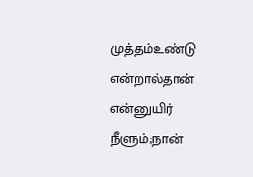முத்தம்உண்டு என்றால்தான் என்னுயிர் நீளும்;நான்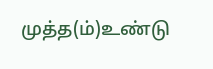முத்த(ம்)உண்டு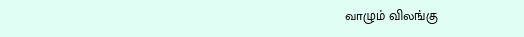வாழும் விலங்கு